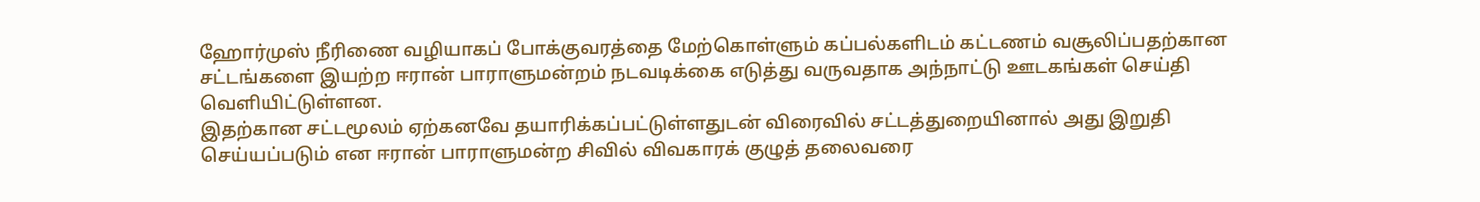ஹோர்முஸ் நீரிணை வழியாகப் போக்குவரத்தை மேற்கொள்ளும் கப்பல்களிடம் கட்டணம் வசூலிப்பதற்கான சட்டங்களை இயற்ற ஈரான் பாராளுமன்றம் நடவடிக்கை எடுத்து வருவதாக அந்நாட்டு ஊடகங்கள் செய்தி வெளியிட்டுள்ளன.
இதற்கான சட்டமூலம் ஏற்கனவே தயாரிக்கப்பட்டுள்ளதுடன் விரைவில் சட்டத்துறையினால் அது இறுதி செய்யப்படும் என ஈரான் பாராளுமன்ற சிவில் விவகாரக் குழுத் தலைவரை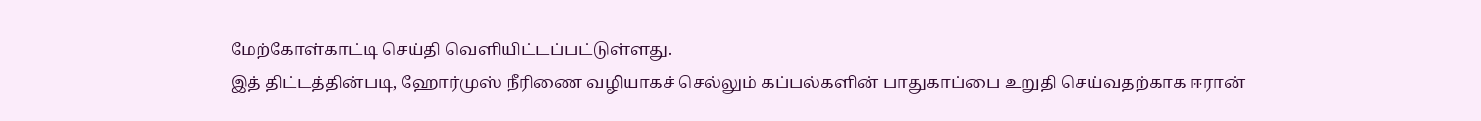மேற்கோள்காட்டி செய்தி வெளியிட்டப்பட்டுள்ளது.
இத் திட்டத்தின்படி, ஹோர்முஸ் நீரிணை வழியாகச் செல்லும் கப்பல்களின் பாதுகாப்பை உறுதி செய்வதற்காக ஈரான்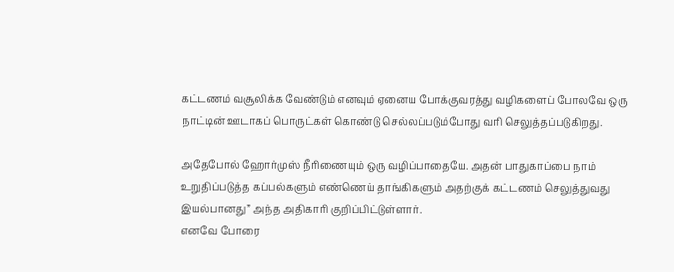கட்டணம் வசூலிக்க வேண்டும் எனவும் ஏனைய போக்குவரத்து வழிகளைப் போலவே ஒரு நாட்டின் ஊடாகப் பொருட்கள் கொண்டு செல்லப்படும்போது வரி செலுத்தப்படுகிறது.

அதேபோல் ஹோர்முஸ் நீரிணையும் ஒரு வழிப்பாதையே. அதன் பாதுகாப்பை நாம் உறுதிப்படுத்த கப்பல்களும் எண்ணெய் தாங்கிகளும் அதற்குக் கட்டணம் செலுத்துவது இயல்பானது” அந்த அதிகாரி குறிப்பிட்டுள்ளார்.
எனவே போரை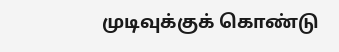முடிவுக்குக் கொண்டு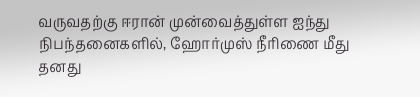வருவதற்கு ஈரான் முன்வைத்துள்ள ஐந்து நிபந்தனைகளில், ஹோர்முஸ் நீரிணை மீது தனது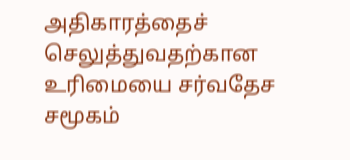அதிகாரத்தைச் செலுத்துவதற்கான உரிமையை சர்வதேச சமூகம்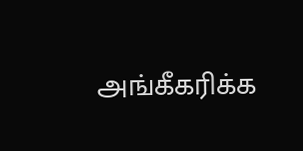அங்கீகரிக்க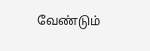வேண்டும்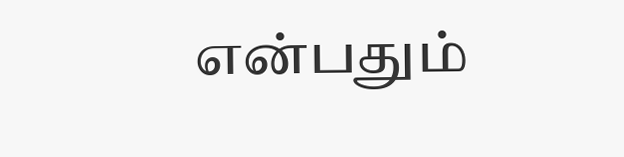என்பதும்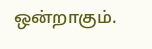ஒன்றாகும்.